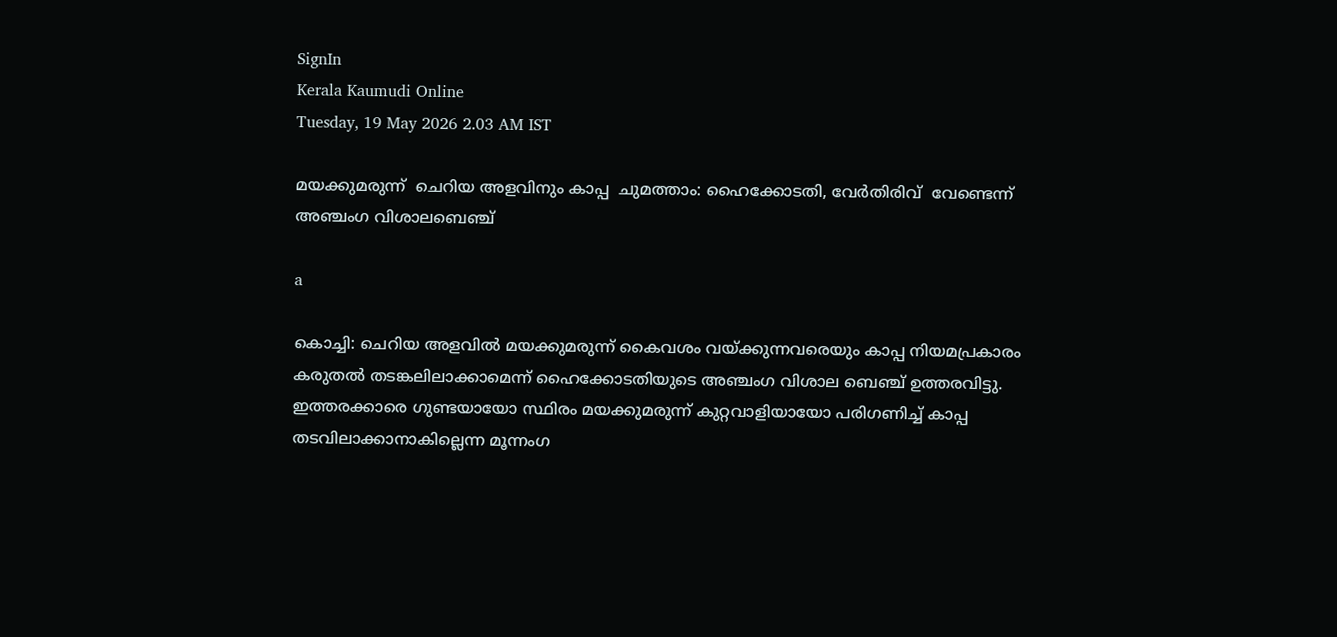SignIn
Kerala Kaumudi Online
Tuesday, 19 May 2026 2.03 AM IST

മയക്കുമരുന്ന്  ചെറിയ അളവിനും കാപ്പ  ചുമത്താം: ഹൈക്കോടതി, വേർതിരിവ്  വേണ്ടെന്ന്  അഞ്ചംഗ വിശാലബെഞ്ച്

a

കൊച്ചി: ചെറിയ അളവിൽ മയക്കുമരുന്ന് കൈവശം വയ്‌ക്കുന്നവരെയും കാപ്പ നിയമപ്രകാരം കരുതൽ തടങ്കലിലാക്കാമെന്ന് ഹൈക്കോടതിയുടെ അഞ്ചംഗ വിശാല ബെഞ്ച് ഉത്തരവിട്ടു. ഇത്തരക്കാരെ ഗുണ്ടയായോ സ്ഥിരം മയക്കുമരുന്ന് കുറ്റവാളിയായോ പരിഗണിച്ച് കാപ്പ തടവിലാക്കാനാകില്ലെന്ന മൂന്നംഗ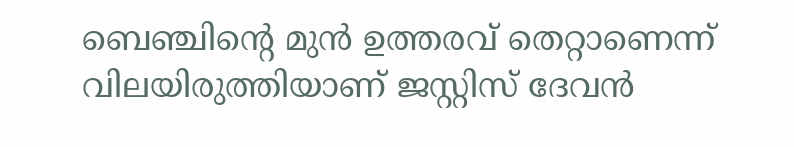ബെഞ്ചിന്റെ മുൻ ഉത്തരവ് തെറ്റാണെന്ന് വിലയിരുത്തിയാണ് ജസ്റ്റിസ് ദേവൻ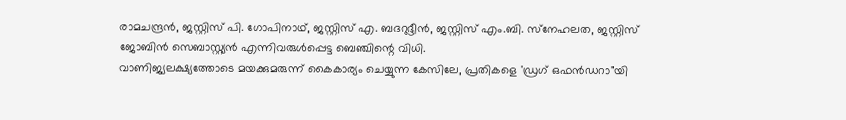രാമചന്ദ്രൻ, ജസ്റ്റിസ് പി. ഗോപിനാഥ്, ജസ്റ്റിസ് എ. ബദറുദ്ദീൻ, ജസ്റ്റിസ് എം.ബി. സ്‌നേഹലത, ജസ്റ്റിസ് ജോബിൻ സെബാസ്റ്റ്യൻ എന്നിവരുൾപ്പെട്ട ബെഞ്ചിന്റെ വിധി.
വാണിജ്യലക്ഷ്യത്തോടെ മയക്കുമരുന്ന് കൈകാര്യം ചെയ്യുന്ന കേസിലേ, പ്രതികളെ 'ഡ്രഗ് ഒഫൻഡറാ"യി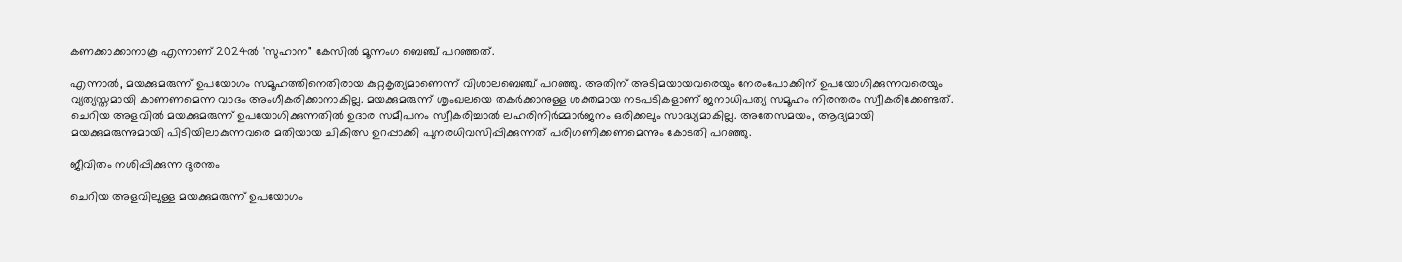കണക്കാക്കാനാകൂ എന്നാണ് 2024ൽ 'സുഹാന" കേസിൽ മൂന്നംഗ ബെഞ്ച് പറഞ്ഞത്.

എന്നാൽ, മയക്കുമരുന്ന് ഉപയോഗം സമൂഹത്തിനെതിരായ കുറ്റകൃത്യമാണെന്ന് വിശാലബെഞ്ച് പറഞ്ഞു. അതിന് അടിമയായവരെയും നേരംപോക്കിന് ഉപയോഗിക്കുന്നവരെയും വ്യത്യസ്തമായി കാണണമെന്ന വാദം അംഗീകരിക്കാനാകില്ല. മയക്കുമരുന്ന് ശൃംഖലയെ തകർക്കാനുള്ള ശക്തമായ നടപടികളാണ് ജനാധിപത്യ സമൂഹം നിരന്തരം സ്വീകരിക്കേണ്ടത്.
ചെറിയ അളവിൽ മയക്കുമരുന്ന് ഉപയോഗിക്കുന്നതിൽ ഉദാര സമീപനം സ്വീകരിച്ചാൽ ലഹരിനിർമ്മാർജനം ഒരിക്കലും സാദ്ധ്യമാകില്ല. അതേസമയം, ആദ്യമായി മയക്കുമരുന്നുമായി പിടിയിലാകുന്നവരെ മതിയായ ചികിത്സ ഉറപ്പാക്കി പുനരധിവസിപ്പിക്കുന്നത് പരിഗണിക്കണമെന്നും കോടതി പറഞ്ഞു.

ജീവിതം നശിപ്പിക്കുന്ന ദുരന്തം

ചെറിയ അളവിലുള്ള മയക്കുമരുന്ന് ഉപയോഗം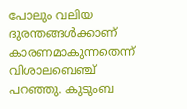പോലും വലിയ ദുരന്തങ്ങൾക്കാണ് കാരണമാകുന്നതെന്ന് വിശാലബെഞ്ച് പറഞ്ഞു. കുടുംബ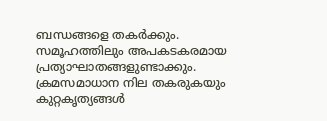ബന്ധങ്ങളെ തകർക്കും. സമൂഹത്തിലും അപകടകരമായ പ്രത്യാഘാതങ്ങളുണ്ടാക്കും. ക്രമസമാധാന നില തകരുകയും കുറ്റകൃത്യങ്ങൾ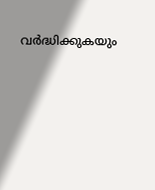വർദ്ധിക്കുകയും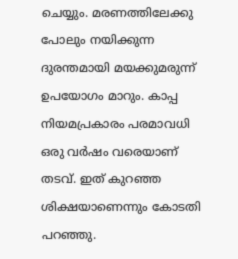ചെയ്യും. മരണത്തിലേക്കു പോലും നയിക്കുന്ന ദുരന്തമായി മയക്കുമരുന്ന് ഉപയോഗം മാറും. കാപ്പ നിയമപ്രകാരം പരമാവധി ഒരു വർഷം വരെയാണ് തടവ്. ഇത് കുറഞ്ഞ ശിക്ഷയാണെന്നും കോടതി പറഞ്ഞു.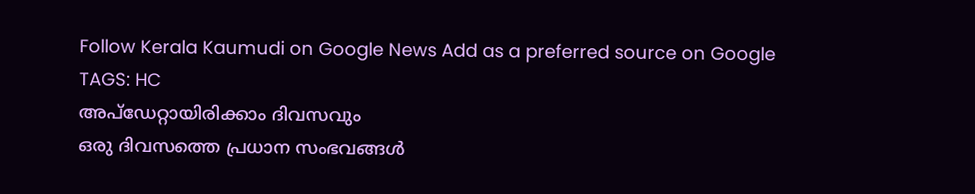Follow Kerala Kaumudi on Google News Add as a preferred source on Google
TAGS: HC
അപ്ഡേറ്റായിരിക്കാം ദിവസവും
ഒരു ദിവസത്തെ പ്രധാന സംഭവങ്ങൾ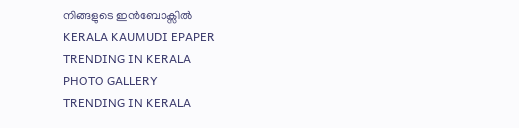നിങ്ങളുടെ ഇൻബോക്സിൽ
KERALA KAUMUDI EPAPER
TRENDING IN KERALA
PHOTO GALLERY
TRENDING IN KERALA